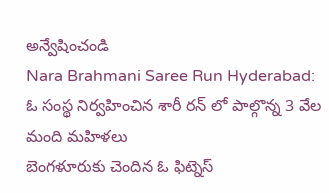అన్వేషించండి
Nara Brahmani Saree Run Hyderabad: ఓ సంస్థ నిర్వహించిన శారీ రన్ లో పాల్గొన్న 3 వేల మంది మహిళలు
బెంగళూరుకు చెందిన ఓ ఫిట్నెస్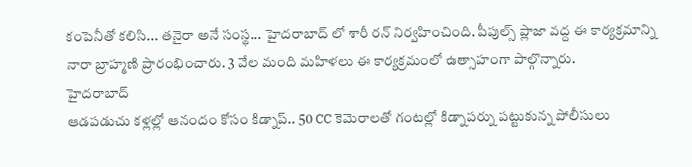కంపెనీతో కలిసి... తనైరా అనే సంస్థ... హైదరాబాద్ లో శారీ రన్ నిర్వహించింది. పీపుల్స్ ప్లాజా వద్ద ఈ కార్యక్రమాన్ని నారా బ్రాహ్మణి ప్రారంభించారు. 3 వేల మంది మహిళలు ఈ కార్యక్రమంలో ఉత్సాహంగా పాల్గొన్నారు.
హైదరాబాద్
ఆడపడుచు కళ్లల్లో ఆనందం కోసం కిడ్నాప్.. 50 CC కెమెరాలతో గంటల్లో కిడ్నాపర్ను పట్టుకున్న పోలీసులు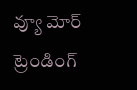వ్యూ మోర్
ట్రెండింగ్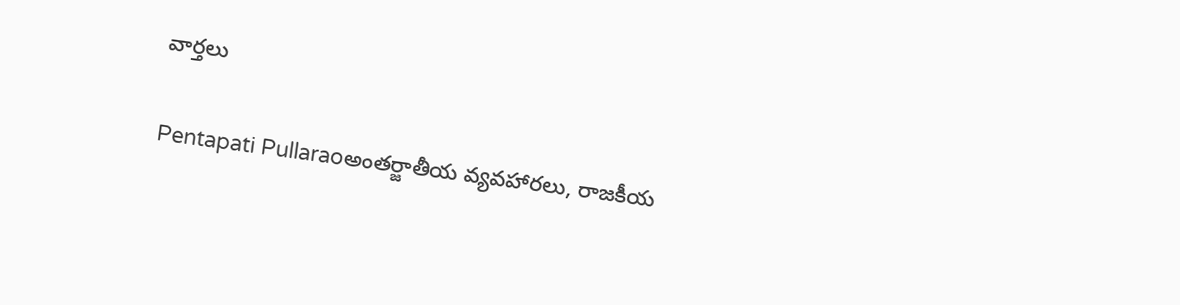వార్తలు

Pentapati Pullaraoఅంతర్జాతీయ వ్యవహారలు, రాజకీయ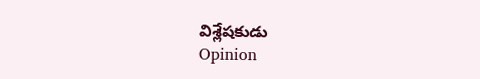విశ్లేషకుడు
Opinion